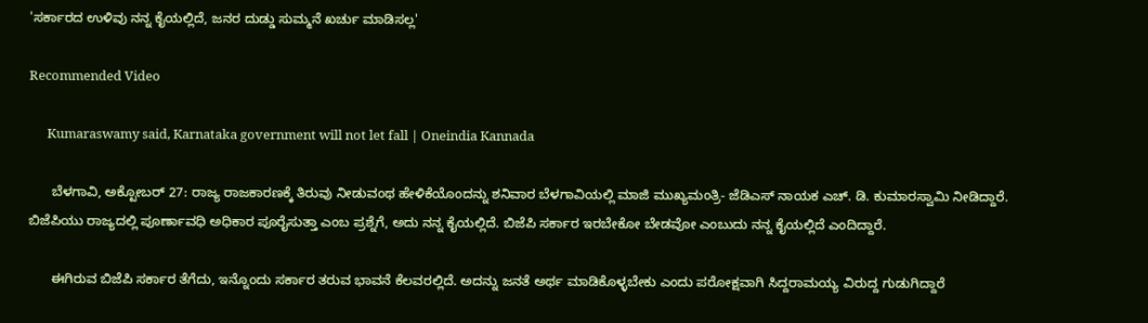'ಸರ್ಕಾರದ ಉಳಿವು ನನ್ನ ಕೈಯಲ್ಲಿದೆ, ಜನರ ದುಡ್ಡು ಸುಮ್ಮನೆ ಖರ್ಚು ಮಾಡಿಸಲ್ಲ'

Recommended Video

      Kumaraswamy said, Karnataka government will not let fall | Oneindia Kannada

      ಬೆಳಗಾವಿ, ಅಕ್ಟೋಬರ್ 27: ರಾಜ್ಯ ರಾಜಕಾರಣಕ್ಕೆ ತಿರುವು ನೀಡುವಂಥ ಹೇಳಿಕೆಯೊಂದನ್ನು ಶನಿವಾರ ಬೆಳಗಾವಿಯಲ್ಲಿ ಮಾಜಿ ಮುಖ್ಯಮಂತ್ರಿ- ಜೆಡಿಎಸ್ ನಾಯಕ ಎಚ್. ಡಿ. ಕುಮಾರಸ್ವಾಮಿ ನೀಡಿದ್ದಾರೆ. ಬಿಜೆಪಿಯು ರಾಜ್ಯದಲ್ಲಿ ಪೂರ್ಣಾವಧಿ ಅಧಿಕಾರ ಪೂರೈಸುತ್ತಾ ಎಂಬ ಪ್ರಶ್ನೆಗೆ, ಅದು ನನ್ನ ಕೈಯಲ್ಲಿದೆ. ಬಿಜೆಪಿ ಸರ್ಕಾರ ಇರಬೇಕೋ ಬೇಡವೋ ಎಂಬುದು ನನ್ನ ಕೈಯಲ್ಲಿದೆ ಎಂದಿದ್ದಾರೆ.

      ಈಗಿರುವ ಬಿಜೆಪಿ ಸರ್ಕಾರ ತೆಗೆದು, ಇನ್ನೊಂದು ಸರ್ಕಾರ ತರುವ ಭಾವನೆ ಕೆಲವರಲ್ಲಿದೆ. ಅದನ್ನು ಜನತೆ ಅರ್ಥ ಮಾಡಿಕೊಳ್ಳಬೇಕು ಎಂದು ಪರೋಕ್ಷವಾಗಿ ಸಿದ್ದರಾಮಯ್ಯ ವಿರುದ್ದ ಗುಡುಗಿದ್ದಾರೆ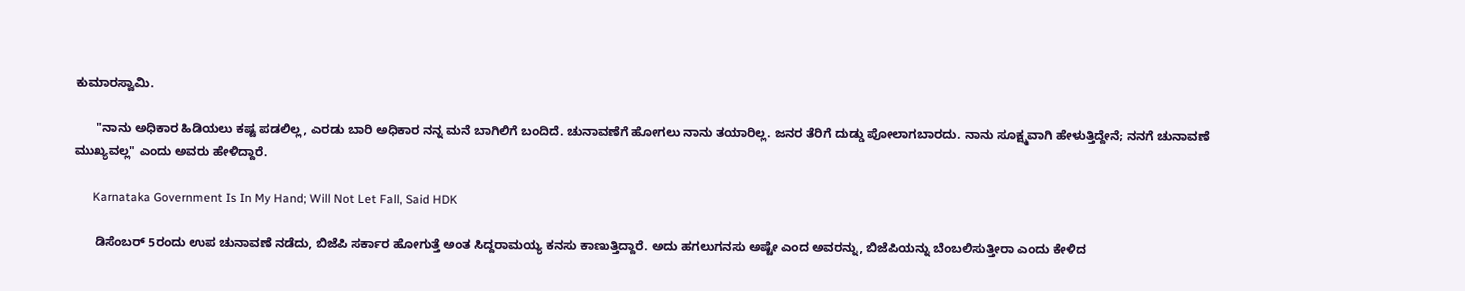ಕುಮಾರಸ್ವಾಮಿ.

      "ನಾನು ಅಧಿಕಾರ ಹಿಡಿಯಲು ಕಷ್ಟ ಪಡಲಿಲ್ಲ, ಎರಡು ಬಾರಿ ಅಧಿಕಾರ ನನ್ನ ಮನೆ ಬಾಗಿಲಿಗೆ ಬಂದಿದೆ. ಚುನಾವಣೆಗೆ ಹೋಗಲು ನಾನು ತಯಾರಿಲ್ಲ. ಜನರ ತೆರಿಗೆ ದುಡ್ಡು ಪೋಲಾಗಬಾರದು. ನಾನು ಸೂಕ್ಷ್ಮವಾಗಿ ಹೇಳುತ್ತಿದ್ದೇನೆ; ನನಗೆ ಚುನಾವಣೆ ಮುಖ್ಯವಲ್ಲ" ಎಂದು ಅವರು ಹೇಳಿದ್ದಾರೆ.

      Karnataka Government Is In My Hand; Will Not Let Fall, Said HDK

      ಡಿಸೆಂಬರ್ 5ರಂದು ಉಪ ಚುನಾವಣೆ ನಡೆದು, ಬಿಜೆಪಿ ಸರ್ಕಾರ ಹೋಗುತ್ತೆ ಅಂತ ‌ಸಿದ್ದರಾಮಯ್ಯ ಕನಸು ಕಾಣುತ್ತಿದ್ದಾರೆ. ಅದು ಹಗಲುಗನಸು ಅಷ್ಟೇ ಎಂದ ಅವರನ್ನು, ಬಿಜೆಪಿಯನ್ನು ಬೆಂಬಲಿಸುತ್ತೀರಾ ಎಂದು ಕೇಳಿದ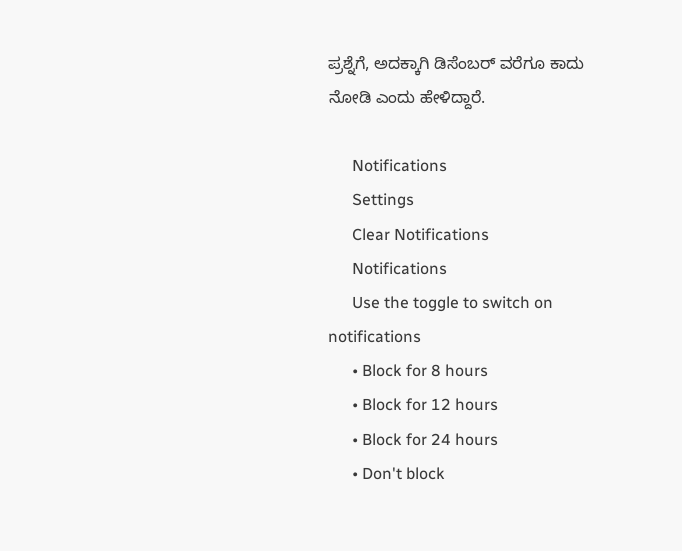ಪ್ರಶ್ನೆಗೆ, ಅದಕ್ಕಾಗಿ ಡಿಸೆಂಬರ್ ವರೆಗೂ ಕಾದು ನೋಡಿ ಎಂದು ಹೇಳಿದ್ದಾರೆ.

      Notifications
      Settings
      Clear Notifications
      Notifications
      Use the toggle to switch on notifications
      • Block for 8 hours
      • Block for 12 hours
      • Block for 24 hours
      • Don't block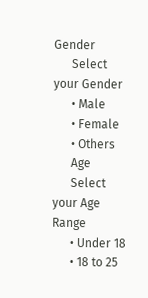Gender
      Select your Gender
      • Male
      • Female
      • Others
      Age
      Select your Age Range
      • Under 18
      • 18 to 25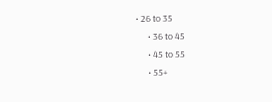• 26 to 35
      • 36 to 45
      • 45 to 55
      • 55+